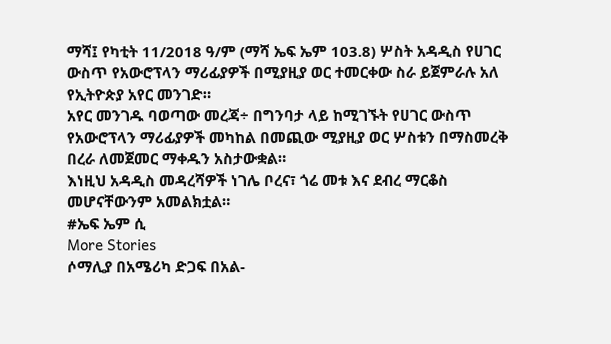ማሻ፤ የካቲት 11/2018 ዓ/ም (ማሻ ኤፍ ኤም 103.8) ሦስት አዳዲስ የሀገር ውስጥ የአውሮፕላን ማሪፊያዎች በሚያዚያ ወር ተመርቀው ስራ ይጀምራሉ አለ የኢትዮጵያ አየር መንገድ።
አየር መንገዱ ባወጣው መረጃ÷ በግንባታ ላይ ከሚገኙት የሀገር ውስጥ የአውሮፕላን ማሪፊያዎች መካከል በመጪው ሚያዚያ ወር ሦስቱን በማስመረቅ በረራ ለመጀመር ማቀዱን አስታውቋል።
እነዚህ አዳዲስ መዳረሻዎች ነገሌ ቦረና፣ ጎሬ መቱ እና ደብረ ማርቆስ መሆናቸውንም አመልክቷል።
#ኤፍ ኤም ሲ
More Stories
ሶማሊያ በአሜሪካ ድጋፍ በአል-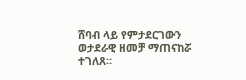ሸባብ ላይ የምታደርገውን ወታደራዊ ዘመቻ ማጠናከሯ ተገለጸ።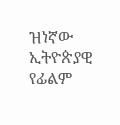ዝነኛው ኢትዮጵያዊ የፊልም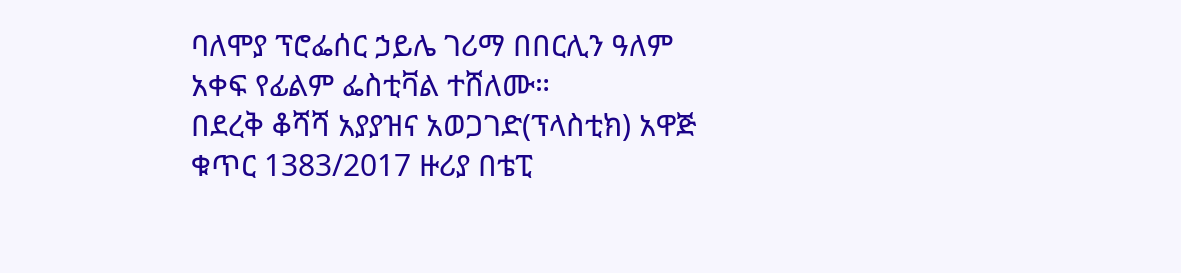ባለሞያ ፕሮፌሰር ኃይሌ ገሪማ በበርሊን ዓለም አቀፍ የፊልም ፌስቲቫል ተሸለሙ።
በደረቅ ቆሻሻ አያያዝና አወጋገድ(ፕላስቲክ) አዋጅ ቁጥር 1383/2017 ዙሪያ በቴፒ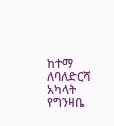ከተማ ለባለድርሻ አካላት የግንዛቤ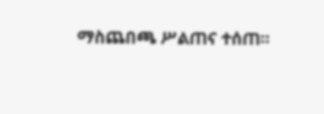ማስጨበጫ ሥልጠና ተሰጠ።